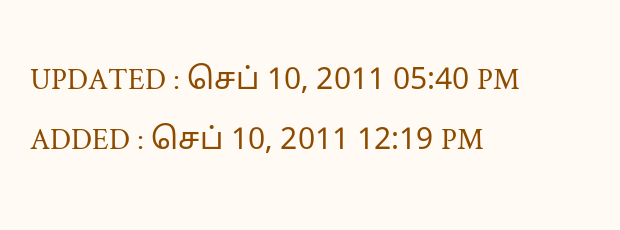UPDATED : செப் 10, 2011 05:40 PM
ADDED : செப் 10, 2011 12:19 PM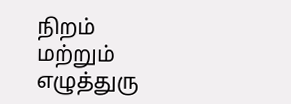நிறம் மற்றும் எழுத்துரு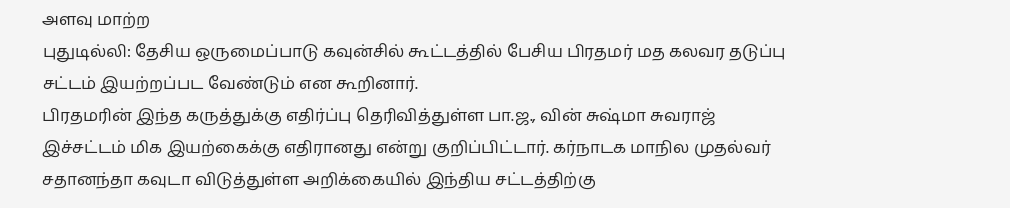அளவு மாற்ற
புதுடில்லி: தேசிய ஒருமைப்பாடு கவுன்சில் கூட்டத்தில் பேசிய பிரதமர் மத கலவர தடுப்பு சட்டம் இயற்றப்பட வேண்டும் என கூறினார்.
பிரதமரின் இந்த கருத்துக்கு எதிர்ப்பு தெரிவித்துள்ள பா.ஜ., வின் சுஷ்மா சுவராஜ் இச்சட்டம் மிக இயற்கைக்கு எதிரானது என்று குறிப்பிட்டார். கர்நாடக மாநில முதல்வர் சதானந்தா கவுடா விடுத்துள்ள அறிக்கையில் இந்திய சட்டத்திற்கு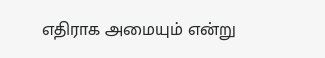எதிராக அமையும் என்று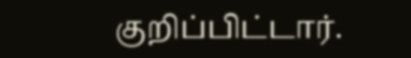குறிப்பிட்டார்.